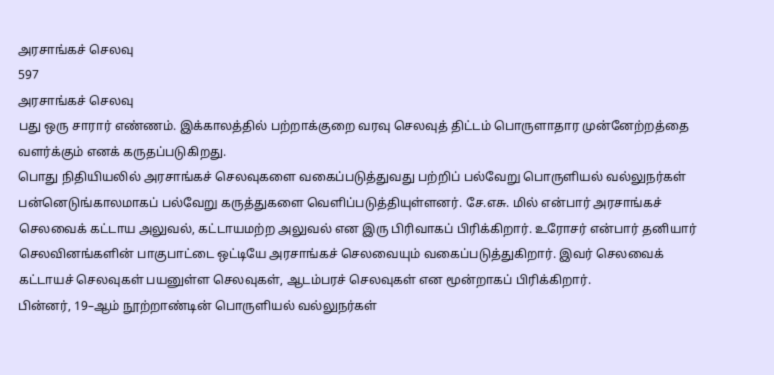அரசாங்கச் செலவு
597
அரசாங்கச் செலவு
பது ஒரு சாரார் எண்ணம். இக்காலத்தில் பற்றாக்குறை வரவு செலவுத் திட்டம் பொருளாதார முன்னேற்றத்தை வளர்க்கும் எனக் கருதப்படுகிறது.
பொது நிதியியலில் அரசாங்கச் செலவுகளை வகைப்படுத்துவது பற்றிப் பல்வேறு பொருளியல் வல்லுநர்கள் பன்னெடுங்காலமாகப் பல்வேறு கருத்துகளை வெளிப்படுத்தியுள்ளனர். சே.எசு. மில் என்பார் அரசாங்கச் செலவைக் கட்டாய அலுவல், கட்டாயமற்ற அலுவல் என இரு பிரிவாகப் பிரிக்கிறார். உரோசர் என்பார் தனியார் செலவினங்களின் பாகுபாட்டை ஒட்டியே அரசாங்கச் செலவையும் வகைப்படுத்துகிறார். இவர் செலவைக் கட்டாயச் செலவுகள் பயனுள்ள செலவுகள், ஆடம்பரச் செலவுகள் என மூன்றாகப் பிரிக்கிறார்.
பின்னர், 19–ஆம் நூற்றாண்டின் பொருளியல் வல்லுநர்கள்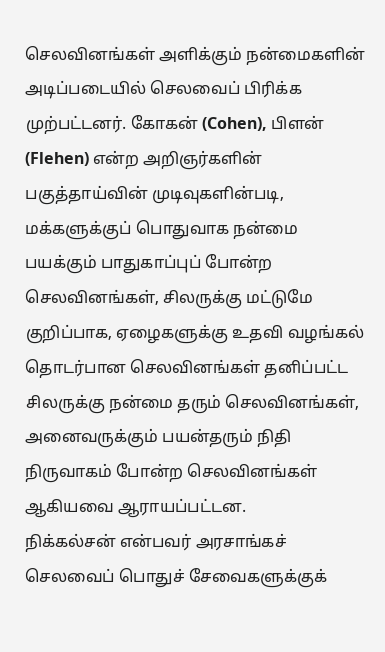செலவினங்கள் அளிக்கும் நன்மைகளின் அடிப்படையில் செலவைப் பிரிக்க முற்பட்டனர். கோகன் (Cohen), பிளன் (Flehen) என்ற அறிஞர்களின் பகுத்தாய்வின் முடிவுகளின்படி, மக்களுக்குப் பொதுவாக நன்மை பயக்கும் பாதுகாப்புப் போன்ற செலவினங்கள், சிலருக்கு மட்டுமே குறிப்பாக, ஏழைகளுக்கு உதவி வழங்கல் தொடர்பான செலவினங்கள் தனிப்பட்ட சிலருக்கு நன்மை தரும் செலவினங்கள், அனைவருக்கும் பயன்தரும் நிதி நிருவாகம் போன்ற செலவினங்கள் ஆகியவை ஆராயப்பட்டன.
நிக்கல்சன் என்பவர் அரசாங்கச் செலவைப் பொதுச் சேவைகளுக்குக்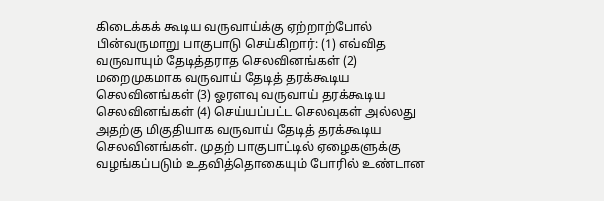கிடைக்கக் கூடிய வருவாய்க்கு ஏற்றாற்போல் பின்வருமாறு பாகுபாடு செய்கிறார்: (1) எவ்வித வருவாயும் தேடித்தராத செலவினங்கள் (2) மறைமுகமாக வருவாய் தேடித் தரக்கூடிய செலவினங்கள் (3) ஓரளவு வருவாய் தரக்கூடிய செலவினங்கள் (4) செய்யப்பட்ட செலவுகள் அல்லது அதற்கு மிகுதியாக வருவாய் தேடித் தரக்கூடிய செலவினங்கள். முதற் பாகுபாட்டில் ஏழைகளுக்கு வழங்கப்படும் உதவித்தொகையும் போரில் உண்டான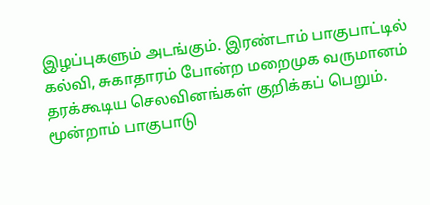இழப்புகளும் அடங்கும். இரண்டாம் பாகுபாட்டில் கல்வி, சுகாதாரம் போன்ற மறைமுக வருமானம் தரக்கூடிய செலவினங்கள் குறிக்கப் பெறும். மூன்றாம் பாகுபாடு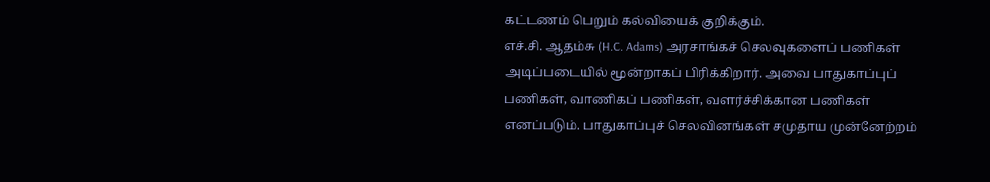கட்டணம் பெறும் கல்வியைக் குறிக்கும்.
எச்.சி. ஆதம்சு (H.C. Adams) அரசாங்கச் செலவுகளைப் பணிகள் அடிப்படையில் மூன்றாகப் பிரிக்கிறார். அவை பாதுகாப்புப் பணிகள், வாணிகப் பணிகள், வளர்ச்சிக்கான பணிகள் எனப்படும். பாதுகாப்புச் செலவினங்கள் சமுதாய முன்னேற்றம்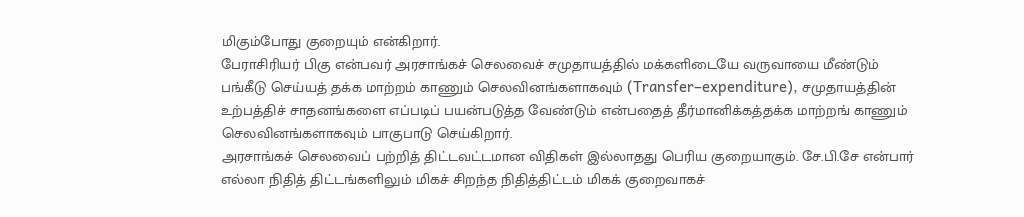மிகும்போது குறையும் என்கிறார்.
பேராசிரியர் பிகு என்பவர் அரசாங்கச் செலவைச் சமுதாயத்தில் மக்களிடையே வருவாயை மீண்டும் பங்கீடு செய்யத் தக்க மாற்றம் காணும் செலவினங்களாகவும் (Transfer–expenditure), சமுதாயத்தின் உற்பத்திச் சாதனங்களை எப்படிப் பயன்படுத்த வேண்டும் என்பதைத் தீர்மானிக்கத்தக்க மாற்றங் காணும் செலவினங்களாகவும் பாகுபாடு செய்கிறார்.
அரசாங்கச் செலவைப் பற்றித் திட்டவட்டமான விதிகள் இல்லாதது பெரிய குறையாகும். சே.பி.சே என்பார் எல்லா நிதித் திட்டங்களிலும் மிகச் சிறந்த நிதித்திட்டம் மிகக் குறைவாகச்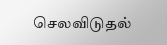செலவிடுதல்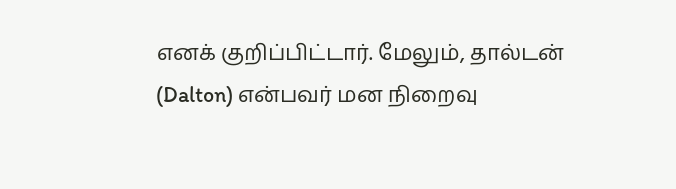எனக் குறிப்பிட்டார். மேலும், தால்டன் (Dalton) என்பவர் மன நிறைவு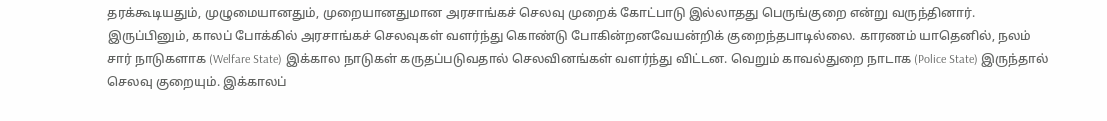தரக்கூடியதும், முழுமையானதும், முறையானதுமான அரசாங்கச் செலவு முறைக் கோட்பாடு இல்லாதது பெருங்குறை என்று வருந்தினார்.
இருப்பினும், காலப் போக்கில் அரசாங்கச் செலவுகள் வளர்ந்து கொண்டு போகின்றனவேயன்றிக் குறைந்தபாடில்லை. காரணம் யாதெனில், நலம் சார் நாடுகளாக (Welfare State) இக்கால நாடுகள் கருதப்படுவதால் செலவினங்கள் வளர்ந்து விட்டன. வெறும் காவல்துறை நாடாக (Police State) இருந்தால் செலவு குறையும். இக்காலப்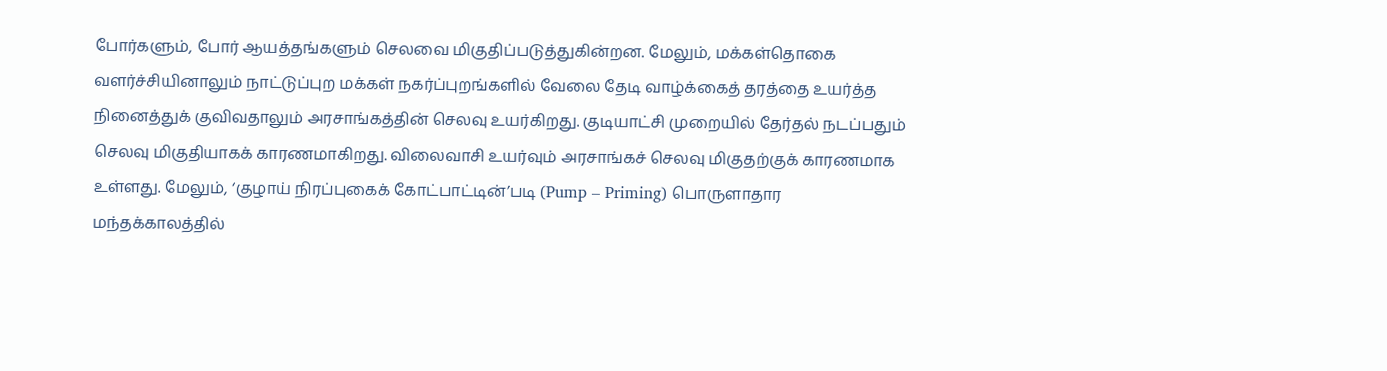போர்களும், போர் ஆயத்தங்களும் செலவை மிகுதிப்படுத்துகின்றன. மேலும், மக்கள்தொகை வளர்ச்சியினாலும் நாட்டுப்புற மக்கள் நகர்ப்புறங்களில் வேலை தேடி வாழ்க்கைத் தரத்தை உயர்த்த நினைத்துக் குவிவதாலும் அரசாங்கத்தின் செலவு உயர்கிறது. குடியாட்சி முறையில் தேர்தல் நடப்பதும் செலவு மிகுதியாகக் காரணமாகிறது. விலைவாசி உயர்வும் அரசாங்கச் செலவு மிகுதற்குக் காரணமாக உள்ளது. மேலும், ‘குழாய் நிரப்புகைக் கோட்பாட்டின்’படி (Pump – Priming) பொருளாதார மந்தக்காலத்தில்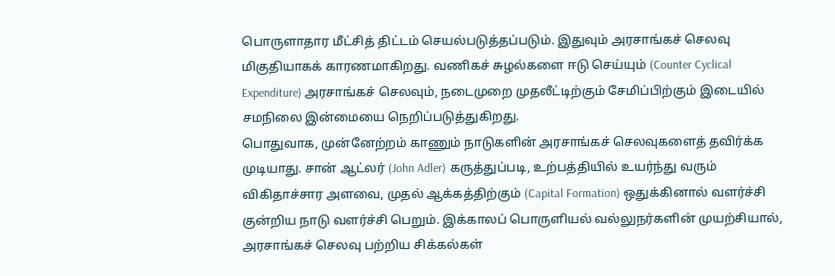பொருளாதார மீட்சித் திட்டம் செயல்படுத்தப்படும். இதுவும் அரசாங்கச் செலவு மிகுதியாகக் காரணமாகிறது. வணிகச் சுழல்களை ஈடு செய்யும் (Counter Cyclical Expenditure) அரசாங்கச் செலவும், நடைமுறை முதலீட்டிற்கும் சேமிப்பிற்கும் இடையில் சமநிலை இன்மையை நெறிப்படுத்துகிறது.
பொதுவாக, முன்னேற்றம் காணும் நாடுகளின் அரசாங்கச் செலவுகளைத் தவிர்க்க முடியாது. சான் ஆட்லர் (John Adler) கருத்துப்படி, உற்பத்தியில் உயர்ந்து வரும் விகிதாச்சார அளவை, முதல் ஆக்கத்திற்கும் (Capital Formation) ஒதுக்கினால் வளர்ச்சி குன்றிய நாடு வளர்ச்சி பெறும். இக்காலப் பொருளியல் வல்லுநர்களின் முயற்சியால், அரசாங்கச் செலவு பற்றிய சிக்கல்கள்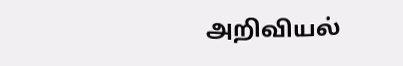அறிவியல்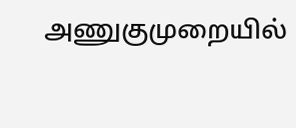அணுகுமுறையில்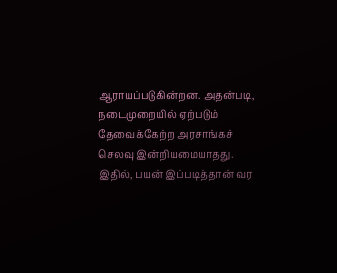ஆராயப்படுகின்றன. அதன்படி, நடைமுறையில் ஏற்படும் தேவைக்கேற்ற அரசாங்கச் செலவு இன்றியமையாதது.
இதில், பயன் இப்படித்தான் வர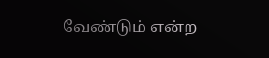வேண்டும் என்ற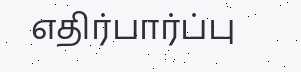எதிர்பார்ப்பு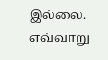இல்லை. எவ்வாறு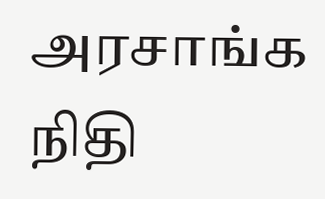அரசாங்க நிதி